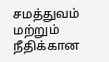சமத்துவம் மற்றும் நீதிக்கான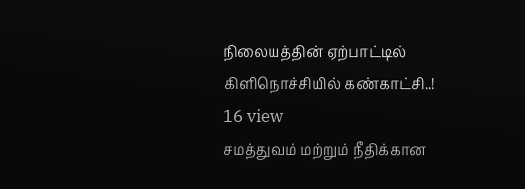நிலையத்தின் ஏற்பாட்டில் கிளிநொச்சியில் கண்காட்சி..!
16 view
சமத்துவம் மற்றும் நீதிக்கான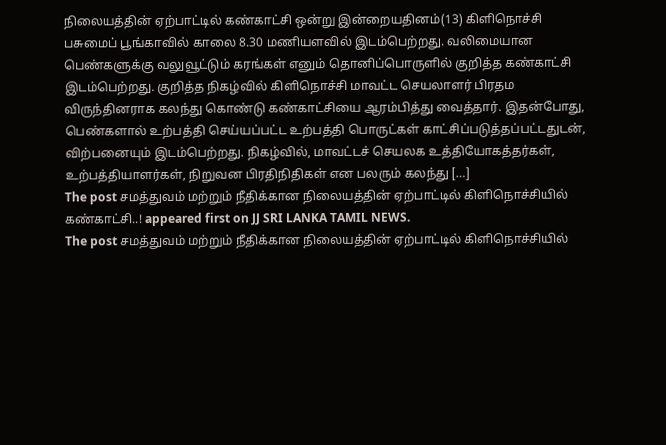நிலையத்தின் ஏற்பாட்டில் கண்காட்சி ஒன்று இன்றையதினம்(13) கிளிநொச்சி பசுமைப் பூங்காவில் காலை 8.30 மணியளவில் இடம்பெற்றது. வலிமையான பெண்களுக்கு வலுவூட்டும் கரங்கள் எனும் தொனிப்பொருளில் குறித்த கண்காட்சி இடம்பெற்றது. குறித்த நிகழ்வில் கிளிநொச்சி மாவட்ட செயலாளர் பிரதம விருந்தினராக கலந்து கொண்டு கண்காட்சியை ஆரம்பித்து வைத்தார். இதன்போது, பெண்களால் உற்பத்தி செய்யப்பட்ட உற்பத்தி பொருட்கள் காட்சிப்படுத்தப்பட்டதுடன், விற்பனையும் இடம்பெற்றது. நிகழ்வில், மாவட்டச் செயலக உத்தியோகத்தர்கள், உற்பத்தியாளர்கள், நிறுவன பிரதிநிதிகள் என பலரும் கலந்து […]
The post சமத்துவம் மற்றும் நீதிக்கான நிலையத்தின் ஏற்பாட்டில் கிளிநொச்சியில் கண்காட்சி..! appeared first on JJ SRI LANKA TAMIL NEWS.
The post சமத்துவம் மற்றும் நீதிக்கான நிலையத்தின் ஏற்பாட்டில் கிளிநொச்சியில்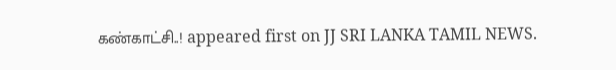கண்காட்சி..! appeared first on JJ SRI LANKA TAMIL NEWS.